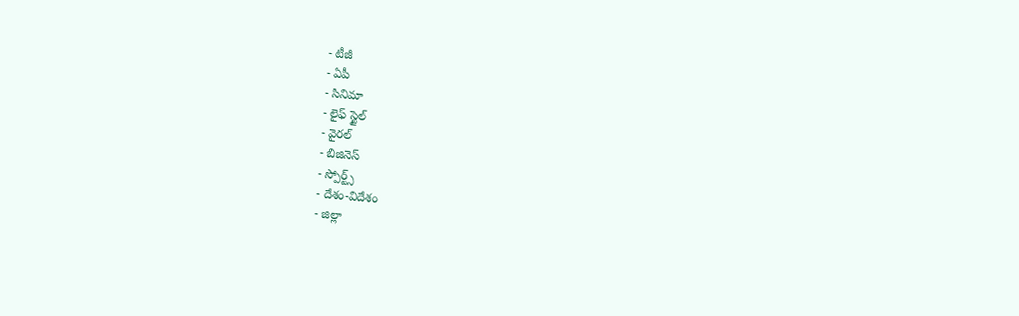- టీజీ
- ఏపీ
- సినిమా
- లైఫ్ స్టైల్
- వైరల్
- బిజినెస్
- స్పోర్ట్స్
- దేశం-విదేశం
- జిల్లా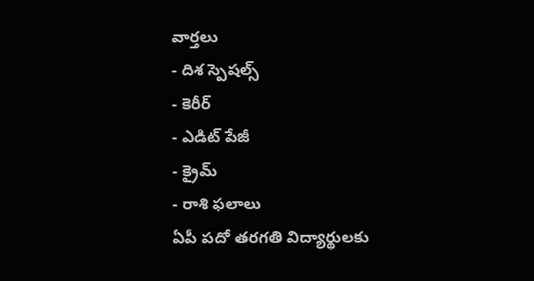వార్తలు
- దిశ స్పెషల్స్
- కెరీర్
- ఎడిట్ పేజీ
- క్రైమ్
- రాశి ఫలాలు
ఏపీ పదో తరగతి విద్యార్థులకు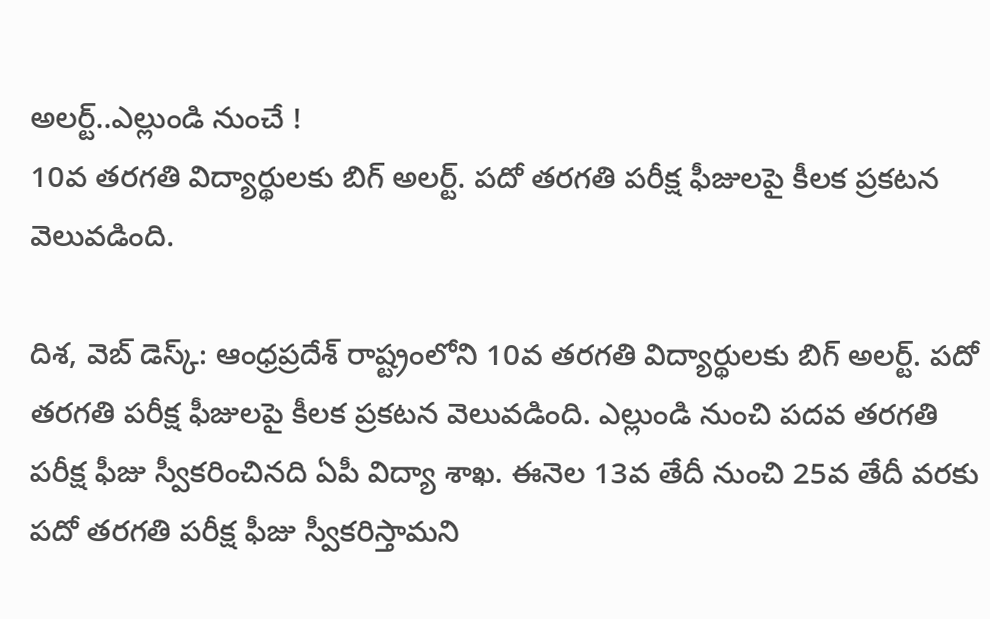అలర్ట్..ఎల్లుండి నుంచే !
10వ తరగతి విద్యార్థులకు బిగ్ అలర్ట్. పదో తరగతి పరీక్ష ఫీజులపై కీలక ప్రకటన వెలువడింది.

దిశ, వెబ్ డెస్క్: ఆంధ్రప్రదేశ్ రాష్ట్రంలోని 10వ తరగతి విద్యార్థులకు బిగ్ అలర్ట్. పదో తరగతి పరీక్ష ఫీజులపై కీలక ప్రకటన వెలువడింది. ఎల్లుండి నుంచి పదవ తరగతి పరీక్ష ఫీజు స్వీకరించినది ఏపీ విద్యా శాఖ. ఈనెల 13వ తేదీ నుంచి 25వ తేదీ వరకు పదో తరగతి పరీక్ష ఫీజు స్వీకరిస్తామని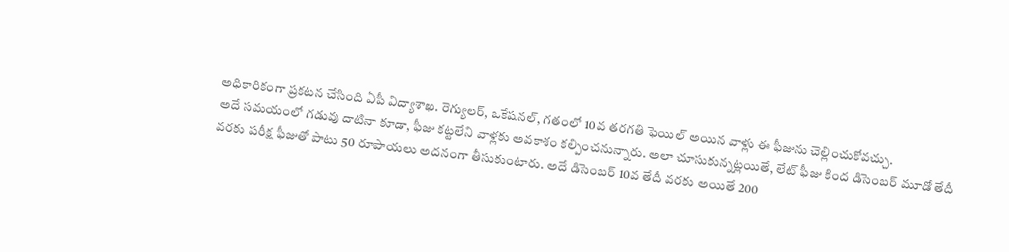అధికారికంగా ప్రకటన చేసింది ఏపీ విద్యాశాఖ. రెగ్యులర్, ఒకేషనల్, గతంలో 10వ తరగతి ఫెయిల్ అయిన వాళ్లు ఈ ఫీజును చెల్లించుకోవచ్చు.
అదే సమయంలో గడువు దాటినా కూడా, ఫీజు కట్టలేని వాళ్లకు అవకాశం కల్పించనున్నారు. అలా చూసుకున్నట్లయితే, లేట్ ఫీజు కింద డిసెంబర్ మూడో తేదీ వరకు పరీక్ష ఫీజుతో పాటు 50 రూపాయలు అదనంగా తీసుకుంటారు. అదే డిసెంబర్ 10వ తేదీ వరకు అయితే 200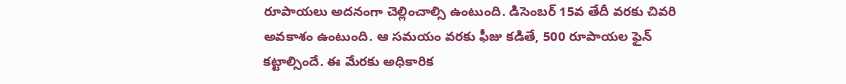రూపాయలు అదనంగా చెల్లించాల్సి ఉంటుంది. డిసెంబర్ 15వ తేదీ వరకు చివరి అవకాశం ఉంటుంది. ఆ సమయం వరకు ఫీజు కడితే, 500 రూపాయల ఫైన్ కట్టాల్సిందే. ఈ మేరకు అధికారిక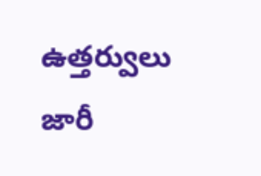ఉత్తర్వులు జారీ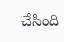చేసింది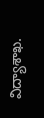విద్యాశాఖ.